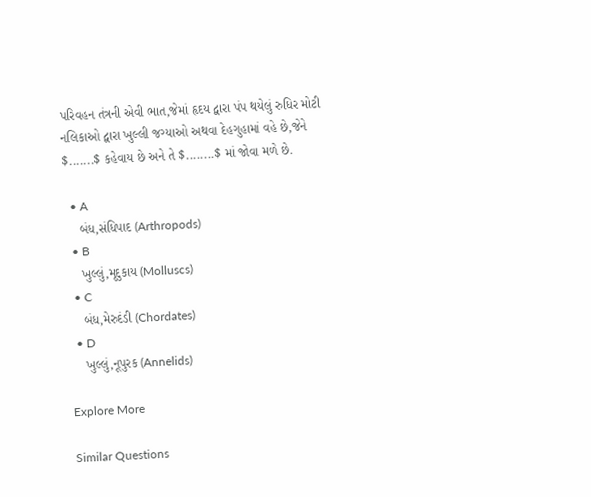પરિવહન તંત્રની એવી ભાત,જેમાં હૃદય દ્વારા પંપ થયેલું રુધિર મોટી નલિકાઓ દ્વારા ખુલ્લી જગ્યાઓ અથવા દેહગુહામાં વહે છે,જેને $.......$ કહેવાય છે અને તે $........$ માં જોવા મળે છે.

  • A
    બંધ,સંધિપાદ (Arthropods)
  • B
    ખુલ્લું,મૃદુકાય (Molluscs)
  • C
    બંધ,મેરુદંડી (Chordates)
  • D
    ખુલ્લું,નૂપુરક (Annelids)

Explore More

Similar Questions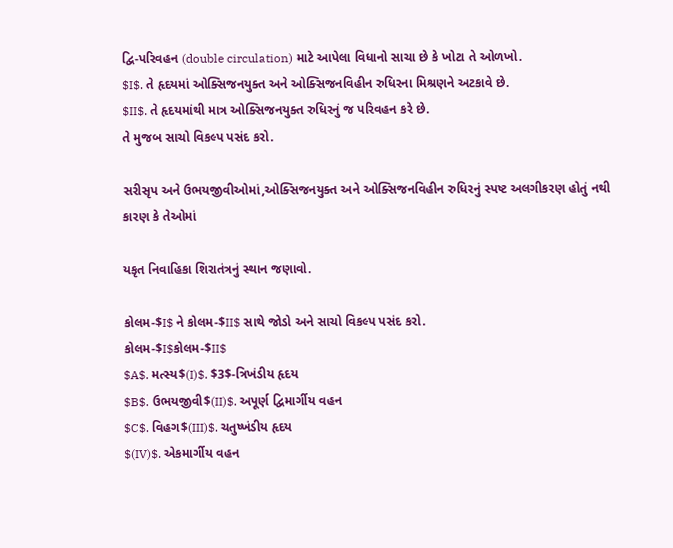દ્વિ-પરિવહન (double circulation) માટે આપેલા વિધાનો સાચા છે કે ખોટા તે ઓળખો.
$I$. તે હૃદયમાં ઓક્સિજનયુક્ત અને ઓક્સિજનવિહીન રુધિરના મિશ્રણને અટકાવે છે.
$II$. તે હૃદયમાંથી માત્ર ઓક્સિજનયુક્ત રુધિરનું જ પરિવહન કરે છે.
તે મુજબ સાચો વિકલ્પ પસંદ કરો.

સરીસૃપ અને ઉભયજીવીઓમાં,ઓક્સિજનયુક્ત અને ઓક્સિજનવિહીન રુધિરનું સ્પષ્ટ અલગીકરણ હોતું નથી કારણ કે તેઓમાં

યકૃત નિવાહિકા શિરાતંત્રનું સ્થાન જણાવો.

કોલમ-$I$ ને કોલમ-$II$ સાથે જોડો અને સાચો વિકલ્પ પસંદ કરો.
કોલમ-$I$કોલમ-$II$
$A$. મત્સ્ય$(I)$. $3$-ત્રિખંડીય હૃદય
$B$. ઉભયજીવી$(II)$. અપૂર્ણ દ્વિમાર્ગીય વહન
$C$. વિહગ$(III)$. ચતુષ્ખંડીય હૃદય
$(IV)$. એકમાર્ગીય વહન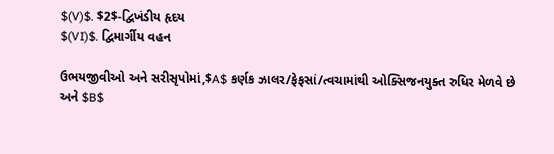$(V)$. $2$-દ્વિખંડીય હૃદય
$(VI)$. દ્વિમાર્ગીય વહન

ઉભયજીવીઓ અને સરીસૃપોમાં,$A$ કર્ણક ઝાલર/ફેફસાં/ત્વચામાંથી ઓક્સિજનયુક્ત રુધિર મેળવે છે અને $B$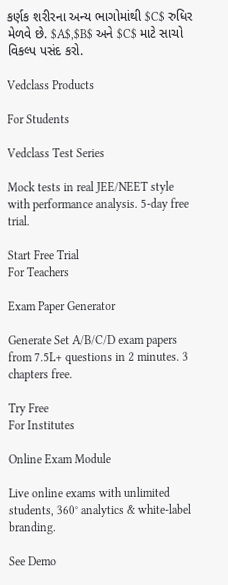કર્ણક શરીરના અન્ય ભાગોમાંથી $C$ રુધિર મેળવે છે. $A$,$B$ અને $C$ માટે સાચો વિકલ્પ પસંદ કરો.

Vedclass Products

For Students

Vedclass Test Series

Mock tests in real JEE/NEET style with performance analysis. 5-day free trial.

Start Free Trial
For Teachers

Exam Paper Generator

Generate Set A/B/C/D exam papers from 7.5L+ questions in 2 minutes. 3 chapters free.

Try Free
For Institutes

Online Exam Module

Live online exams with unlimited students, 360° analytics & white-label branding.

See Demo